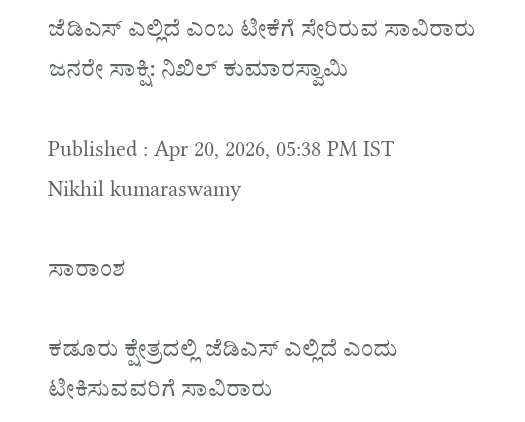ಜೆಡಿಎಸ್ ಎಲ್ಲಿದೆ ಎಂಬ ಟೀಕೆಗೆ ಸೇರಿರುವ ಸಾವಿರಾರು ಜನರೇ ಸಾಕ್ಷಿ: ನಿಖಿಲ್ ಕುಮಾರಸ್ವಾಮಿ

Published : Apr 20, 2026, 05:38 PM IST
Nikhil kumaraswamy

ಸಾರಾಂಶ

ಕಡೂರು ಕ್ಷೇತ್ರದಲ್ಲಿ ಜೆಡಿಎಸ್ ಎಲ್ಲಿದೆ ಎಂದು ಟೀಕಿಸುವವರಿಗೆ ಸಾವಿರಾರು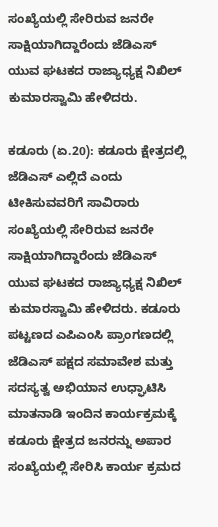ಸಂಖ್ಯೆಯಲ್ಲಿ ಸೇರಿರುವ ಜನರೇ ಸಾಕ್ಷಿಯಾಗಿದ್ದಾರೆಂದು ಜೆಡಿಎಸ್ ಯುವ ಘಟಕದ ರಾಜ್ಯಾಧ್ಯಕ್ಷ ನಿಖಿಲ್ ಕುಮಾರಸ್ವಾಮಿ ಹೇಳಿದರು.

ಕಡೂರು (ಏ.20): ಕಡೂರು ಕ್ಷೇತ್ರದಲ್ಲಿ ಜೆಡಿಎಸ್ ಎಲ್ಲಿದೆ ಎಂದು ಟೀಕಿಸುವವರಿಗೆ ಸಾವಿರಾರು ಸಂಖ್ಯೆಯಲ್ಲಿ ಸೇರಿರುವ ಜನರೇ ಸಾಕ್ಷಿಯಾಗಿದ್ದಾರೆಂದು ಜೆಡಿಎಸ್ ಯುವ ಘಟಕದ ರಾಜ್ಯಾಧ್ಯಕ್ಷ ನಿಖಿಲ್ ಕುಮಾರಸ್ವಾಮಿ ಹೇಳಿದರು. ಕಡೂರು ಪಟ್ಟಣದ ಎಪಿಎಂಸಿ ಪ್ರಾಂಗಣದಲ್ಲಿ ಜೆಡಿಎಸ್ ಪಕ್ಷದ ಸಮಾವೇಶ ಮತ್ತು ಸದಸ್ಯತ್ವ ಅಭಿಯಾನ ಉಧ್ಘಾಟಿಸಿ ಮಾತನಾಡಿ ಇಂದಿನ ಕಾರ್ಯಕ್ರಮಕ್ಕೆ ಕಡೂರು ಕ್ಷೇತ್ರದ ಜನರನ್ನು ಅಪಾರ ಸಂಖ್ಯೆಯಲ್ಲಿ ಸೇರಿಸಿ ಕಾರ್ಯ ಕ್ರಮದ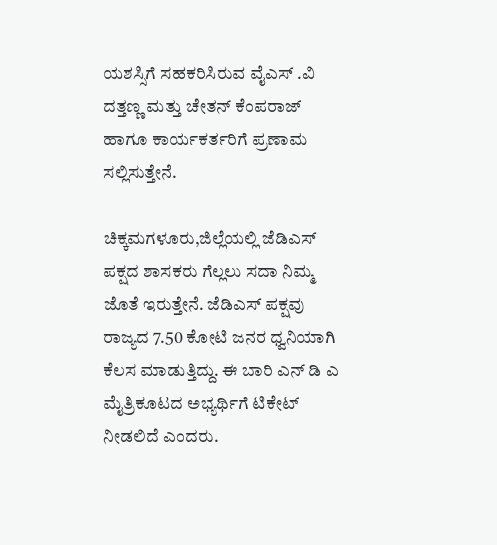ಯಶಸ್ಸಿಗೆ ಸಹಕರಿಸಿರುವ ವೈಎಸ್ .ವಿ ದತ್ತಣ್ಣ ಮತ್ತು ಚೇತನ್ ಕೆಂಪರಾಜ್ ಹಾಗೂ ಕಾರ್ಯಕರ್ತರಿಗೆ ಪ್ರಣಾಮ ಸಲ್ಲಿಸುತ್ತೇನೆ.

ಚಿಕ್ಕಮಗಳೂರು,ಜಿಲ್ಲೆಯಲ್ಲಿ ಜೆಡಿಎಸ್ ಪಕ್ಷದ ಶಾಸಕರು ಗೆಲ್ಲಲು ಸದಾ ನಿಮ್ಮ ಜೊತೆ ಇರುತ್ತೇನೆ. ಜೆಡಿಎಸ್ ಪಕ್ಷವು ರಾಜ್ಯದ 7.50 ಕೋಟಿ ಜನರ ಧ್ವನಿಯಾಗಿ ಕೆಲಸ ಮಾಡುತ್ತಿದ್ದು. ಈ ಬಾರಿ ಎನ್ ಡಿ ಎ ಮೈತ್ರಿಕೂಟದ ಅಭ್ಯರ್ಥಿಗೆ ಟಿಕೇಟ್ ನೀಡಲಿದೆ ಎಂದರು.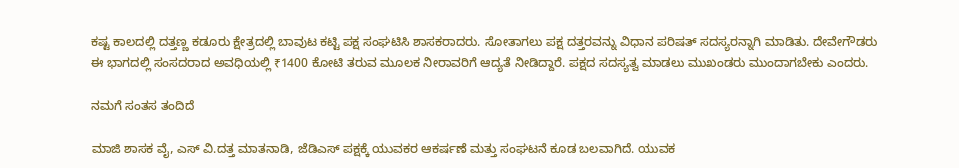ಕಷ್ಟ ಕಾಲದಲ್ಲಿ ದತ್ತಣ್ಣ ಕಡೂರು ಕ್ಷೇತ್ರದಲ್ಲಿ ಬಾವುಟ ಕಟ್ಟಿ ಪಕ್ಷ ಸಂಘಟಿಸಿ ಶಾಸಕರಾದರು. ಸೋತಾಗಲು ಪಕ್ಷ ದತ್ತರವನ್ನು ವಿಧಾನ ಪರಿಷತ್ ಸದಸ್ಯರನ್ನಾಗಿ ಮಾಡಿತು. ದೇವೇಗೌಡರು ಈ ಭಾಗದಲ್ಲಿ ಸಂಸದರಾದ ಅವಧಿಯಲ್ಲಿ ₹1400 ಕೋಟಿ ತರುವ ಮೂಲಕ ನೀರಾವರಿಗೆ ಆದ್ಯತೆ ನೀಡಿದ್ದಾರೆ. ಪಕ್ಷದ ಸದಸ್ಯತ್ವ ಮಾಡಲು ಮುಖಂಡರು ಮುಂದಾಗಬೇಕು ಎಂದರು.

ನಮಗೆ ಸಂತಸ ತಂದಿದೆ

ಮಾಜಿ ಶಾಸಕ ವೈ, ಎಸ್ ವಿ.ದತ್ತ ಮಾತನಾಡಿ, ಜೆಡಿಎಸ್ ಪಕ್ಷಕ್ಕೆ ಯುವಕರ ಆಕರ್ಷಣೆ ಮತ್ತು ಸಂಘಟನೆ ಕೂಡ ಬಲವಾಗಿದೆ. ಯುವಕ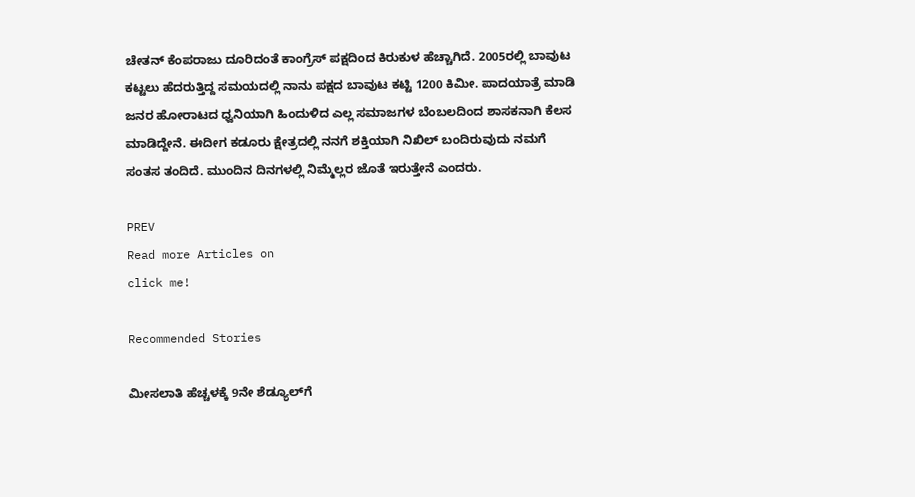ಚೇತನ್ ಕೆಂಪರಾಜು ದೂರಿದಂತೆ ಕಾಂಗ್ರೆಸ್ ಪಕ್ಷದಿಂದ ಕಿರುಕುಳ ಹೆಚ್ಚಾಗಿದೆ. 2005ರಲ್ಲಿ ಬಾವುಟ ಕಟ್ಟಲು ಹೆದರುತ್ತಿದ್ದ ಸಮಯದಲ್ಲಿ ನಾನು ಪಕ್ಷದ ಬಾವುಟ ಕಟ್ಟಿ 1200 ಕಿಮೀ. ಪಾದಯಾತ್ರೆ ಮಾಡಿ ಜನರ ಹೋರಾಟದ ಧ್ವನಿಯಾಗಿ ಹಿಂದುಳಿದ ಎಲ್ಲ ಸಮಾಜಗಳ ಬೆಂಬಲದಿಂದ ಶಾಸಕನಾಗಿ ಕೆಲಸ ಮಾಡಿದ್ದೇನೆ. ಈದೀಗ ಕಡೂರು ಕ್ಷೇತ್ರದಲ್ಲಿ ನನಗೆ ಶಕ್ತಿಯಾಗಿ ನಿಖಿಲ್ ಬಂದಿರುವುದು ನಮಗೆ ಸಂತಸ ತಂದಿದೆ. ಮುಂದಿನ ದಿನಗಳಲ್ಲಿ ನಿಮ್ಮೆಲ್ಲರ ಜೊತೆ ಇರುತ್ತೇನೆ ಎಂದರು.

PREV
Read more Articles on
click me!

Recommended Stories

ಮೀಸಲಾತಿ ಹೆಚ್ಚಳಕ್ಕೆ 9ನೇ ಶೆಡ್ಯೂಲ್‌ಗೆ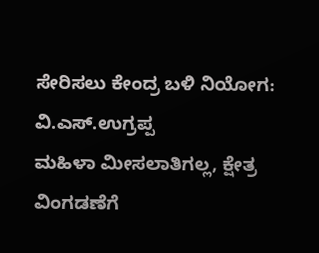ಸೇರಿಸಲು ಕೇಂದ್ರ ಬಳಿ ನಿಯೋಗ: ವಿ.ಎಸ್.ಉಗ್ರಪ್ಪ
ಮಹಿಳಾ ಮೀಸಲಾತಿಗಲ್ಲ, ಕ್ಷೇತ್ರ ವಿಂಗಡಣೆಗೆ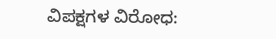ವಿಪಕ್ಷಗಳ ವಿರೋಧ: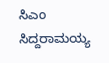ಸಿಎಂ ಸಿದ್ದರಾಮಯ್ಯ